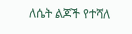ለሴት ልጆች የተሻለ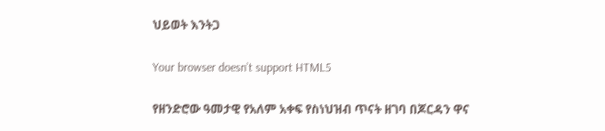ህይወት እንትጋ

Your browser doesn’t support HTML5

የዘንድሮው ዓመታዊ የአለም አቀፍ የስነህዝብ ጥናት ዘገባ በጆርዳን ዋና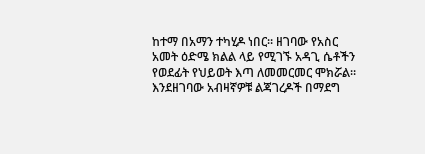ከተማ በአማን ተካሂዶ ነበር። ዘገባው የአስር አመት ዕድሜ ክልል ላይ የሚገኙ አዳጊ ሴቶችን የወደፊት የህይወት እጣ ለመመርመር ሞክሯል። እንደዘገባው አብዛኛዎቹ ልጃገረዶች በማደግ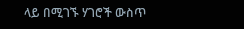ላይ በሚገኙ ሃገሮች ውስጥ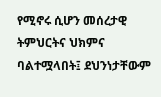የሚኖሩ ሲሆን መሰረታዊ ትምህርትና ህክምና ባልተሟላበት፤ ደህንነታቸውም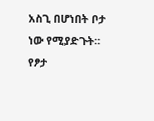አስጊ በሆነበት ቦታ ነው የሚያድጉት። የፆታ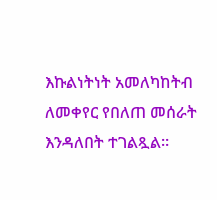እኩልነትነት አመለካከትብ ለመቀየር የበለጠ መሰራት እንዳለበት ተገልጿል።